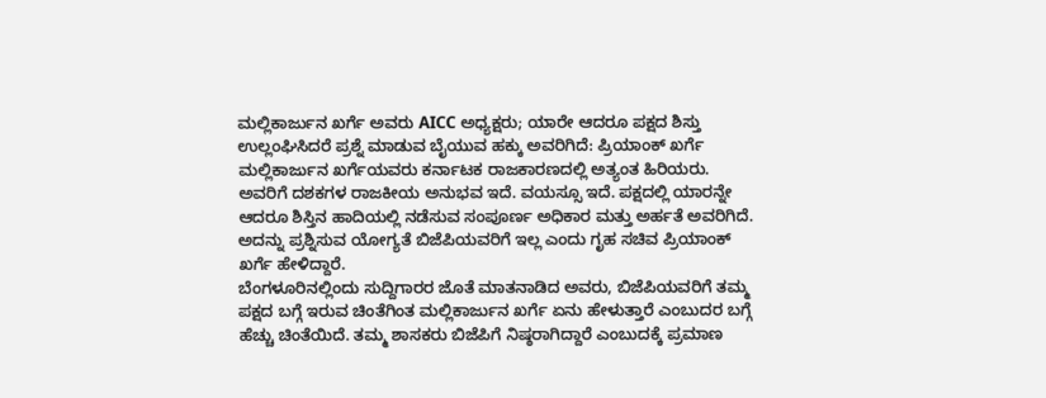ಮಲ್ಲಿಕಾರ್ಜುನ ಖರ್ಗೆ ಅವರು AICC ಅಧ್ಯಕ್ಷರು; ಯಾರೇ ಆದರೂ ಪಕ್ಷದ ಶಿಸ್ತು ಉಲ್ಲಂಘಿಸಿದರೆ ಪ್ರಶ್ನೆ ಮಾಡುವ ಬೈಯುವ ಹಕ್ಕು ಅವರಿಗಿದೆ: ಪ್ರಿಯಾಂಕ್ ಖರ್ಗೆ
ಮಲ್ಲಿಕಾರ್ಜುನ ಖರ್ಗೆಯವರು ಕರ್ನಾಟಕ ರಾಜಕಾರಣದಲ್ಲಿ ಅತ್ಯಂತ ಹಿರಿಯರು. ಅವರಿಗೆ ದಶಕಗಳ ರಾಜಕೀಯ ಅನುಭವ ಇದೆ. ವಯಸ್ಸೂ ಇದೆ. ಪಕ್ಷದಲ್ಲಿ ಯಾರನ್ನೇ ಆದರೂ ಶಿಸ್ತಿನ ಹಾದಿಯಲ್ಲಿ ನಡೆಸುವ ಸಂಪೂರ್ಣ ಅಧಿಕಾರ ಮತ್ತು ಅರ್ಹತೆ ಅವರಿಗಿದೆ. ಅದನ್ನು ಪ್ರಶ್ನಿಸುವ ಯೋಗ್ಯತೆ ಬಿಜೆಪಿಯವರಿಗೆ ಇಲ್ಲ ಎಂದು ಗೃಹ ಸಚಿವ ಪ್ರಿಯಾಂಕ್ ಖರ್ಗೆ ಹೇಳಿದ್ದಾರೆ.
ಬೆಂಗಳೂರಿನಲ್ಲಿಂದು ಸುದ್ದಿಗಾರರ ಜೊತೆ ಮಾತನಾಡಿದ ಅವರು, ಬಿಜೆಪಿಯವರಿಗೆ ತಮ್ಮ ಪಕ್ಷದ ಬಗ್ಗೆ ಇರುವ ಚಿಂತೆಗಿಂತ ಮಲ್ಲಿಕಾರ್ಜುನ ಖರ್ಗೆ ಏನು ಹೇಳುತ್ತಾರೆ ಎಂಬುದರ ಬಗ್ಗೆ ಹೆಚ್ಚು ಚಿಂತೆಯಿದೆ. ತಮ್ಮ ಶಾಸಕರು ಬಿಜೆಪಿಗೆ ನಿಷ್ಠರಾಗಿದ್ದಾರೆ ಎಂಬುದಕ್ಕೆ ಪ್ರಮಾಣ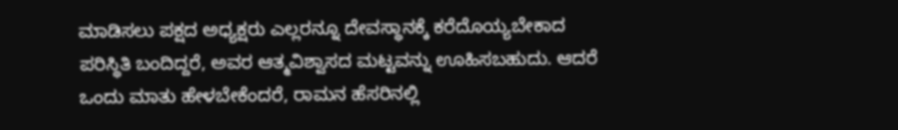ಮಾಡಿಸಲು ಪಕ್ಷದ ಅಧ್ಯಕ್ಷರು ಎಲ್ಲರನ್ನೂ ದೇವಸ್ಥಾನಕ್ಕೆ ಕರೆದೊಯ್ಯಬೇಕಾದ ಪರಿಸ್ಥಿತಿ ಬಂದಿದ್ದರೆ, ಅವರ ಆತ್ಮವಿಶ್ವಾಸದ ಮಟ್ಟವನ್ನು ಊಹಿಸಬಹುದು. ಆದರೆ ಒಂದು ಮಾತು ಹೇಳಬೇಕೆಂದರೆ, ರಾಮನ ಹೆಸರಿನಲ್ಲಿ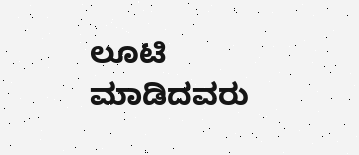ಲೂಟಿ ಮಾಡಿದವರು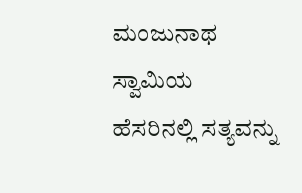ಮಂಜುನಾಥ ಸ್ವಾಮಿಯ ಹೆಸರಿನಲ್ಲಿ ಸತ್ಯವನ್ನು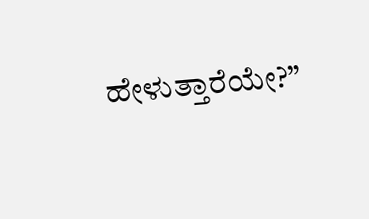ಹೇಳುತ್ತಾರೆಯೇ?”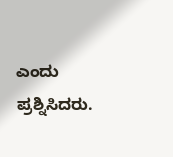ಎಂದು ಪ್ರಶ್ನಿಸಿದರು.